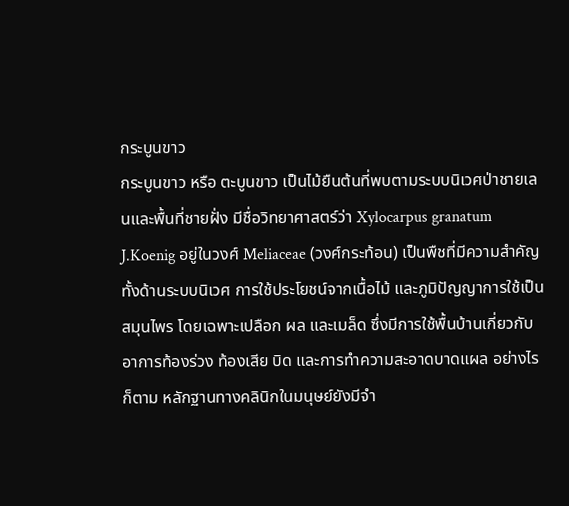กระบูนขาว
กระบูนขาว หรือ ตะบูนขาว เป็นไม้ยืนต้นที่พบตามระบบนิเวศป่าชายเลนและพื้นที่ชายฝั่ง มีชื่อวิทยาศาสตร์ว่า Xylocarpus granatum J.Koenig อยู่ในวงศ์ Meliaceae (วงศ์กระท้อน) เป็นพืชที่มีความสำคัญทั้งด้านระบบนิเวศ การใช้ประโยชน์จากเนื้อไม้ และภูมิปัญญาการใช้เป็นสมุนไพร โดยเฉพาะเปลือก ผล และเมล็ด ซึ่งมีการใช้พื้นบ้านเกี่ยวกับอาการท้องร่วง ท้องเสีย บิด และการทำความสะอาดบาดแผล อย่างไรก็ตาม หลักฐานทางคลินิกในมนุษย์ยังมีจำ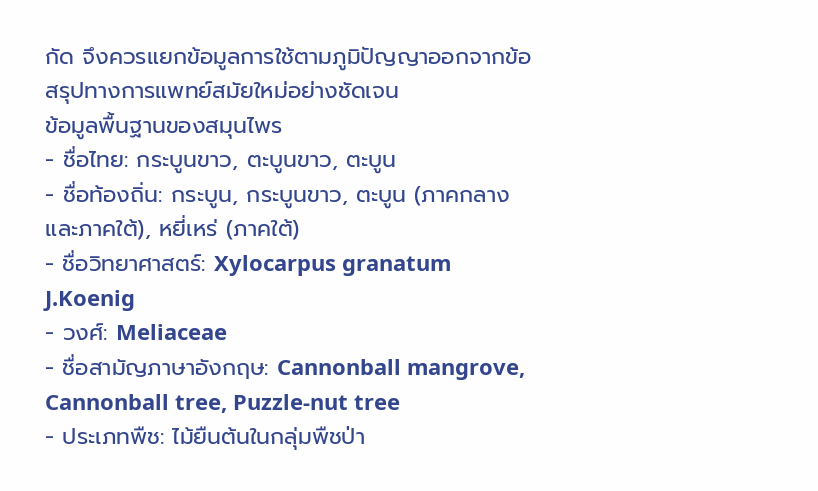กัด จึงควรแยกข้อมูลการใช้ตามภูมิปัญญาออกจากข้อสรุปทางการแพทย์สมัยใหม่อย่างชัดเจน
ข้อมูลพื้นฐานของสมุนไพร
- ชื่อไทย: กระบูนขาว, ตะบูนขาว, ตะบูน
- ชื่อท้องถิ่น: กระบูน, กระบูนขาว, ตะบูน (ภาคกลางและภาคใต้), หยี่เหร่ (ภาคใต้)
- ชื่อวิทยาศาสตร์: Xylocarpus granatum J.Koenig
- วงศ์: Meliaceae
- ชื่อสามัญภาษาอังกฤษ: Cannonball mangrove, Cannonball tree, Puzzle-nut tree
- ประเภทพืช: ไม้ยืนต้นในกลุ่มพืชป่า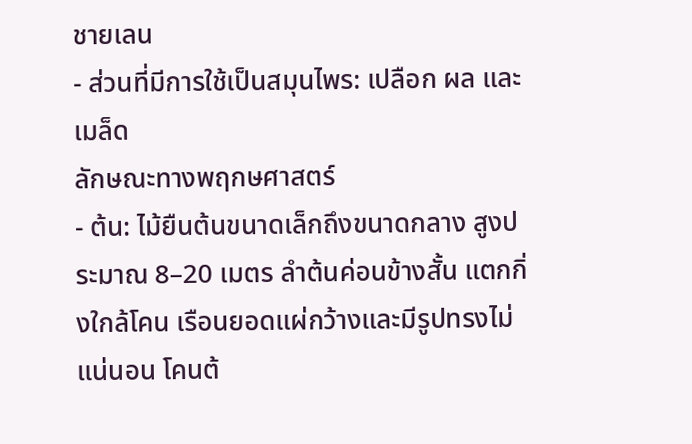ชายเลน
- ส่วนที่มีการใช้เป็นสมุนไพร: เปลือก ผล และเมล็ด
ลักษณะทางพฤกษศาสตร์
- ต้น: ไม้ยืนต้นขนาดเล็กถึงขนาดกลาง สูงประมาณ 8–20 เมตร ลำต้นค่อนข้างสั้น แตกกิ่งใกล้โคน เรือนยอดแผ่กว้างและมีรูปทรงไม่แน่นอน โคนต้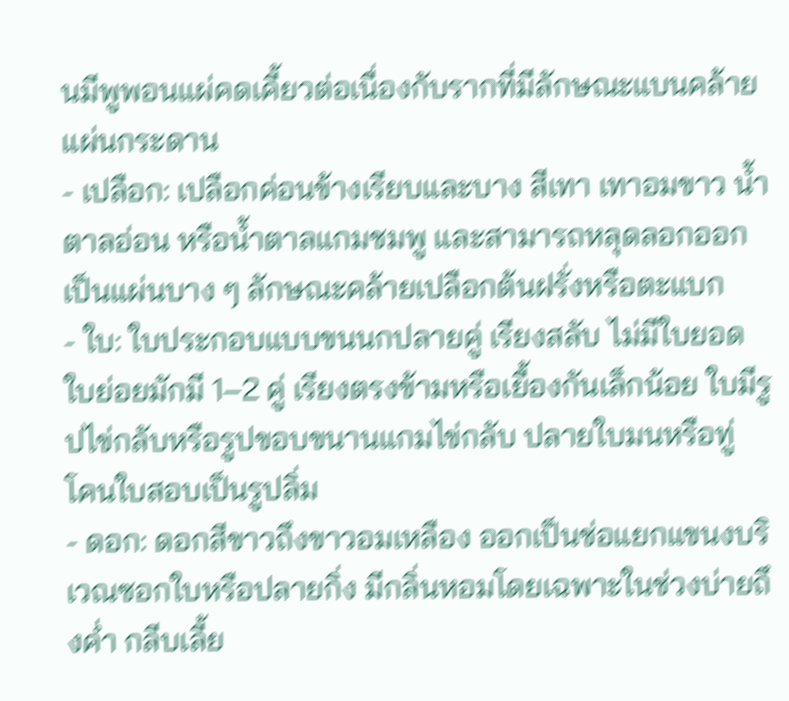นมีพูพอนแผ่คดเคี้ยวต่อเนื่องกับรากที่มีลักษณะแบนคล้ายแผ่นกระดาน
- เปลือก: เปลือกค่อนข้างเรียบและบาง สีเทา เทาอมขาว น้ำตาลอ่อน หรือน้ำตาลแกมชมพู และสามารถหลุดลอกออกเป็นแผ่นบาง ๆ ลักษณะคล้ายเปลือกต้นฝรั่งหรือตะแบก
- ใบ: ใบประกอบแบบขนนกปลายคู่ เรียงสลับ ไม่มีใบยอด ใบย่อยมักมี 1–2 คู่ เรียงตรงข้ามหรือเยื้องกันเล็กน้อย ใบมีรูปไข่กลับหรือรูปขอบขนานแกมไข่กลับ ปลายใบมนหรือทู่ โคนใบสอบเป็นรูปลิ่ม
- ดอก: ดอกสีขาวถึงขาวอมเหลือง ออกเป็นช่อแยกแขนงบริเวณซอกใบหรือปลายกิ่ง มีกลิ่นหอมโดยเฉพาะในช่วงบ่ายถึงค่ำ กลีบเลี้ย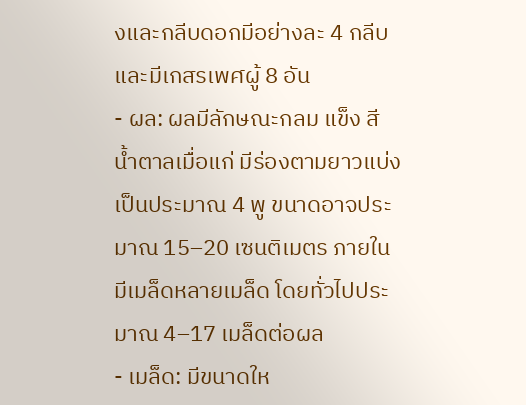งและกลีบดอกมีอย่างละ 4 กลีบ และมีเกสรเพศผู้ 8 อัน
- ผล: ผลมีลักษณะกลม แข็ง สีน้ำตาลเมื่อแก่ มีร่องตามยาวแบ่งเป็นประมาณ 4 พู ขนาดอาจประมาณ 15–20 เซนติเมตร ภายในมีเมล็ดหลายเมล็ด โดยทั่วไปประมาณ 4–17 เมล็ดต่อผล
- เมล็ด: มีขนาดให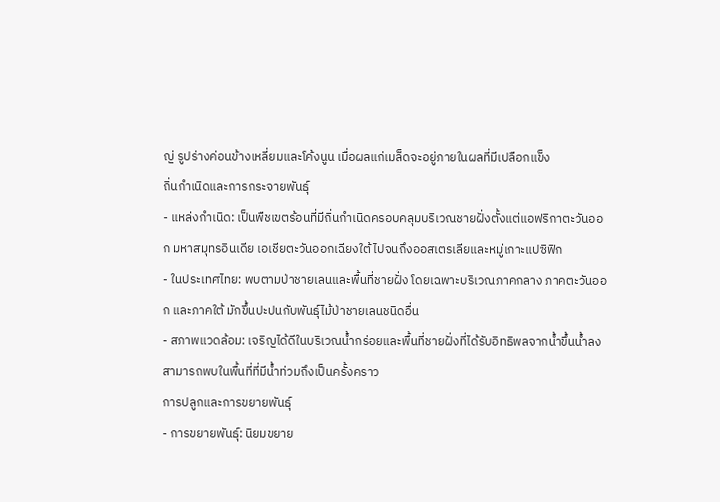ญ่ รูปร่างค่อนข้างเหลี่ยมและโค้งนูน เมื่อผลแก่เมล็ดจะอยู่ภายในผลที่มีเปลือกแข็ง
ถิ่นกำเนิดและการกระจายพันธุ์
- แหล่งกำเนิด: เป็นพืชเขตร้อนที่มีถิ่นกำเนิดครอบคลุมบริเวณชายฝั่งตั้งแต่แอฟริกาตะวันออก มหาสมุทรอินเดีย เอเชียตะวันออกเฉียงใต้ ไปจนถึงออสเตรเลียและหมู่เกาะแปซิฟิก
- ในประเทศไทย: พบตามป่าชายเลนและพื้นที่ชายฝั่ง โดยเฉพาะบริเวณภาคกลาง ภาคตะวันออก และภาคใต้ มักขึ้นปะปนกับพันธุ์ไม้ป่าชายเลนชนิดอื่น
- สภาพแวดล้อม: เจริญได้ดีในบริเวณน้ำกร่อยและพื้นที่ชายฝั่งที่ได้รับอิทธิพลจากน้ำขึ้นน้ำลง สามารถพบในพื้นที่ที่มีน้ำท่วมถึงเป็นครั้งคราว
การปลูกและการขยายพันธุ์
- การขยายพันธุ์: นิยมขยาย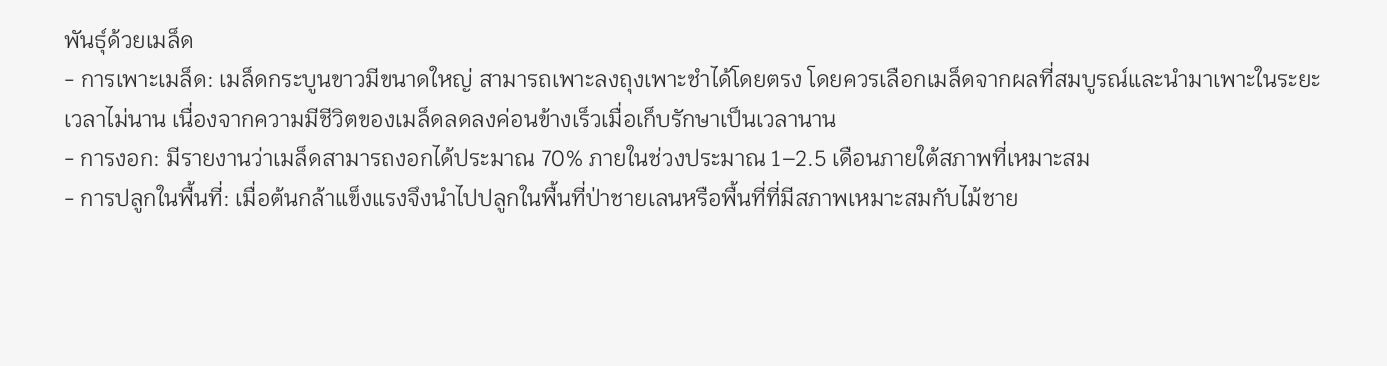พันธุ์ด้วยเมล็ด
- การเพาะเมล็ด: เมล็ดกระบูนขาวมีขนาดใหญ่ สามารถเพาะลงถุงเพาะชำได้โดยตรง โดยควรเลือกเมล็ดจากผลที่สมบูรณ์และนำมาเพาะในระยะเวลาไม่นาน เนื่องจากความมีชีวิตของเมล็ดลดลงค่อนข้างเร็วเมื่อเก็บรักษาเป็นเวลานาน
- การงอก: มีรายงานว่าเมล็ดสามารถงอกได้ประมาณ 70% ภายในช่วงประมาณ 1–2.5 เดือนภายใต้สภาพที่เหมาะสม
- การปลูกในพื้นที่: เมื่อต้นกล้าแข็งแรงจึงนำไปปลูกในพื้นที่ป่าชายเลนหรือพื้นที่ที่มีสภาพเหมาะสมกับไม้ชาย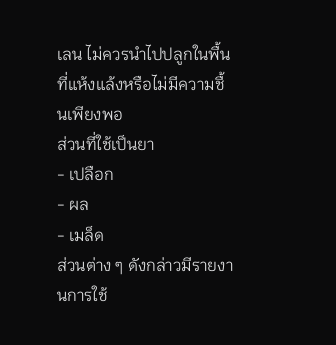เลน ไม่ควรนำไปปลูกในพื้นที่แห้งแล้งหรือไม่มีความชื้นเพียงพอ
ส่วนที่ใช้เป็นยา
- เปลือก
- ผล
- เมล็ด
ส่วนต่าง ๆ ดังกล่าวมีรายงานการใช้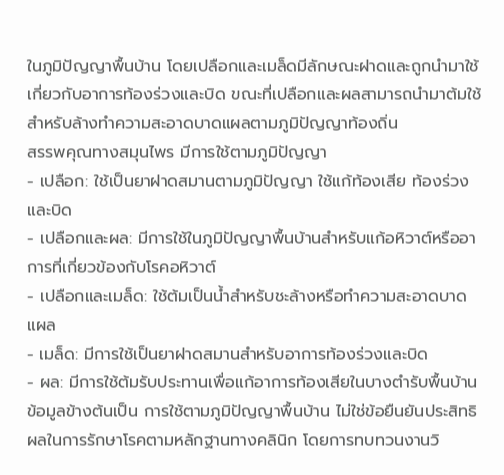ในภูมิปัญญาพื้นบ้าน โดยเปลือกและเมล็ดมีลักษณะฝาดและถูกนำมาใช้เกี่ยวกับอาการท้องร่วงและบิด ขณะที่เปลือกและผลสามารถนำมาต้มใช้สำหรับล้างทำความสะอาดบาดแผลตามภูมิปัญญาท้องถิ่น
สรรพคุณทางสมุนไพร มีการใช้ตามภูมิปัญญา
- เปลือก: ใช้เป็นยาฝาดสมานตามภูมิปัญญา ใช้แก้ท้องเสีย ท้องร่วง และบิด
- เปลือกและผล: มีการใช้ในภูมิปัญญาพื้นบ้านสำหรับแก้อหิวาต์หรืออาการที่เกี่ยวข้องกับโรคอหิวาต์
- เปลือกและเมล็ด: ใช้ต้มเป็นน้ำสำหรับชะล้างหรือทำความสะอาดบาดแผล
- เมล็ด: มีการใช้เป็นยาฝาดสมานสำหรับอาการท้องร่วงและบิด
- ผล: มีการใช้ต้มรับประทานเพื่อแก้อาการท้องเสียในบางตำรับพื้นบ้าน
ข้อมูลข้างต้นเป็น การใช้ตามภูมิปัญญาพื้นบ้าน ไม่ใช่ข้อยืนยันประสิทธิผลในการรักษาโรคตามหลักฐานทางคลินิก โดยการทบทวนงานวิ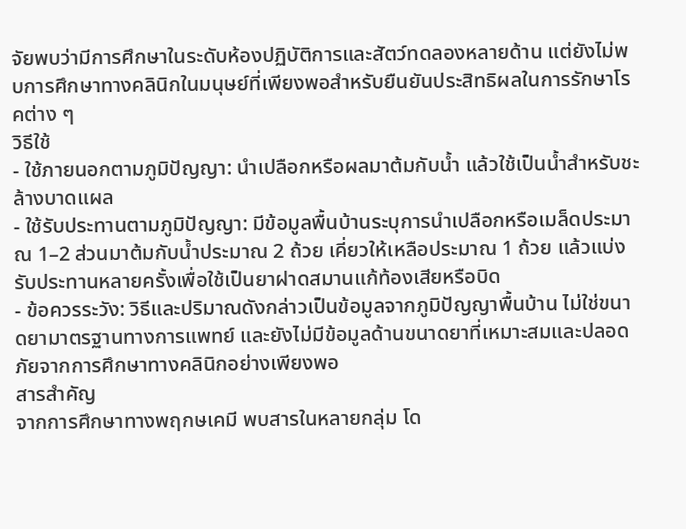จัยพบว่ามีการศึกษาในระดับห้องปฏิบัติการและสัตว์ทดลองหลายด้าน แต่ยังไม่พบการศึกษาทางคลินิกในมนุษย์ที่เพียงพอสำหรับยืนยันประสิทธิผลในการรักษาโรคต่าง ๆ
วิธีใช้
- ใช้ภายนอกตามภูมิปัญญา: นำเปลือกหรือผลมาต้มกับน้ำ แล้วใช้เป็นน้ำสำหรับชะล้างบาดแผล
- ใช้รับประทานตามภูมิปัญญา: มีข้อมูลพื้นบ้านระบุการนำเปลือกหรือเมล็ดประมาณ 1–2 ส่วนมาต้มกับน้ำประมาณ 2 ถ้วย เคี่ยวให้เหลือประมาณ 1 ถ้วย แล้วแบ่งรับประทานหลายครั้งเพื่อใช้เป็นยาฝาดสมานแก้ท้องเสียหรือบิด
- ข้อควรระวัง: วิธีและปริมาณดังกล่าวเป็นข้อมูลจากภูมิปัญญาพื้นบ้าน ไม่ใช่ขนาดยามาตรฐานทางการแพทย์ และยังไม่มีข้อมูลด้านขนาดยาที่เหมาะสมและปลอดภัยจากการศึกษาทางคลินิกอย่างเพียงพอ
สารสำคัญ
จากการศึกษาทางพฤกษเคมี พบสารในหลายกลุ่ม โด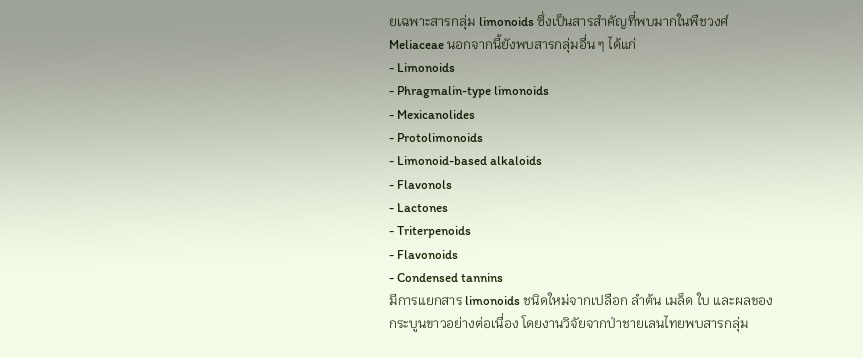ยเฉพาะสารกลุ่ม limonoids ซึ่งเป็นสารสำคัญที่พบมากในพืชวงศ์ Meliaceae นอกจากนี้ยังพบสารกลุ่มอื่น ๆ ได้แก่
- Limonoids
- Phragmalin-type limonoids
- Mexicanolides
- Protolimonoids
- Limonoid-based alkaloids
- Flavonols
- Lactones
- Triterpenoids
- Flavonoids
- Condensed tannins
มีการแยกสาร limonoids ชนิดใหม่จากเปลือก ลำต้น เมล็ด ใบ และผลของกระบูนขาวอย่างต่อเนื่อง โดยงานวิจัยจากป่าชายเลนไทยพบสารกลุ่ม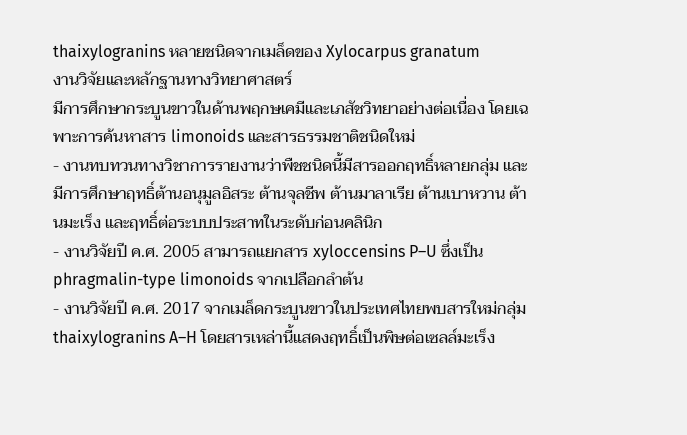thaixylogranins หลายชนิดจากเมล็ดของ Xylocarpus granatum
งานวิจัยและหลักฐานทางวิทยาศาสตร์
มีการศึกษากระบูนขาวในด้านพฤกษเคมีและเภสัชวิทยาอย่างต่อเนื่อง โดยเฉพาะการค้นหาสาร limonoids และสารธรรมชาติชนิดใหม่
- งานทบทวนทางวิชาการรายงานว่าพืชชนิดนี้มีสารออกฤทธิ์หลายกลุ่ม และมีการศึกษาฤทธิ์ต้านอนุมูลอิสระ ต้านจุลชีพ ต้านมาลาเรีย ต้านเบาหวาน ต้านมะเร็ง และฤทธิ์ต่อระบบประสาทในระดับก่อนคลินิก
- งานวิจัยปี ค.ศ. 2005 สามารถแยกสาร xyloccensins P–U ซึ่งเป็น phragmalin-type limonoids จากเปลือกลำต้น
- งานวิจัยปี ค.ศ. 2017 จากเมล็ดกระบูนขาวในประเทศไทยพบสารใหม่กลุ่ม thaixylogranins A–H โดยสารเหล่านี้แสดงฤทธิ์เป็นพิษต่อเซลล์มะเร็ง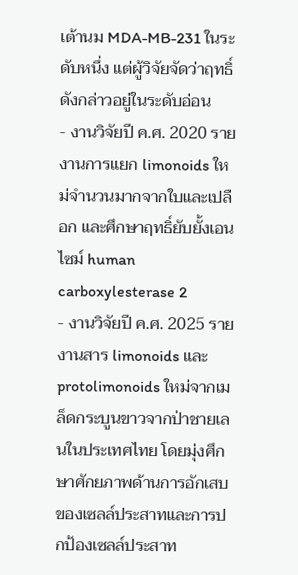เต้านม MDA-MB-231 ในระดับหนึ่ง แต่ผู้วิจัยจัดว่าฤทธิ์ดังกล่าวอยู่ในระดับอ่อน
- งานวิจัยปี ค.ศ. 2020 รายงานการแยก limonoids ใหม่จำนวนมากจากใบและเปลือก และศึกษาฤทธิ์ยับยั้งเอนไซม์ human carboxylesterase 2
- งานวิจัยปี ค.ศ. 2025 รายงานสาร limonoids และ protolimonoids ใหม่จากเมล็ดกระบูนขาวจากป่าชายเลนในประเทศไทย โดยมุ่งศึกษาศักยภาพด้านการอักเสบของเซลล์ประสาทและการปกป้องเซลล์ประสาท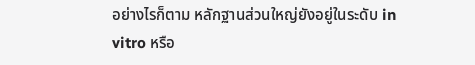อย่างไรก็ตาม หลักฐานส่วนใหญ่ยังอยู่ในระดับ in vitro หรือ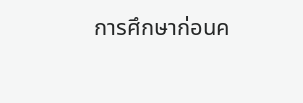การศึกษาก่อนค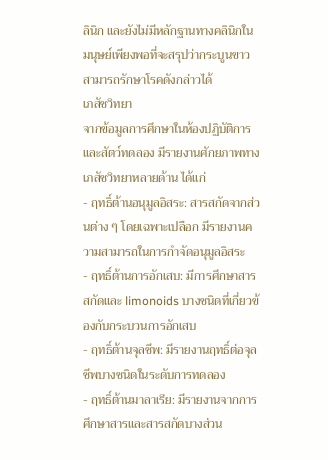ลินิก และยังไม่มีหลักฐานทางคลินิกในมนุษย์เพียงพอที่จะสรุปว่ากระบูนขาวสามารถรักษาโรคดังกล่าวได้
เภสัชวิทยา
จากข้อมูลการศึกษาในห้องปฏิบัติการและสัตว์ทดลอง มีรายงานศักยภาพทางเภสัชวิทยาหลายด้าน ได้แก่
- ฤทธิ์ต้านอนุมูลอิสระ: สารสกัดจากส่วนต่าง ๆ โดยเฉพาะเปลือก มีรายงานความสามารถในการกำจัดอนุมูลอิสระ
- ฤทธิ์ต้านการอักเสบ: มีการศึกษาสารสกัดและ limonoids บางชนิดที่เกี่ยวข้องกับกระบวนการอักเสบ
- ฤทธิ์ต้านจุลชีพ: มีรายงานฤทธิ์ต่อจุลชีพบางชนิดในระดับการทดลอง
- ฤทธิ์ต้านมาลาเรีย: มีรายงานจากการศึกษาสารและสารสกัดบางส่วน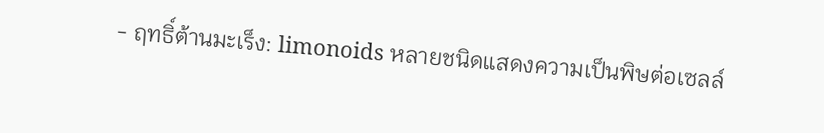- ฤทธิ์ต้านมะเร็ง: limonoids หลายชนิดแสดงความเป็นพิษต่อเซลล์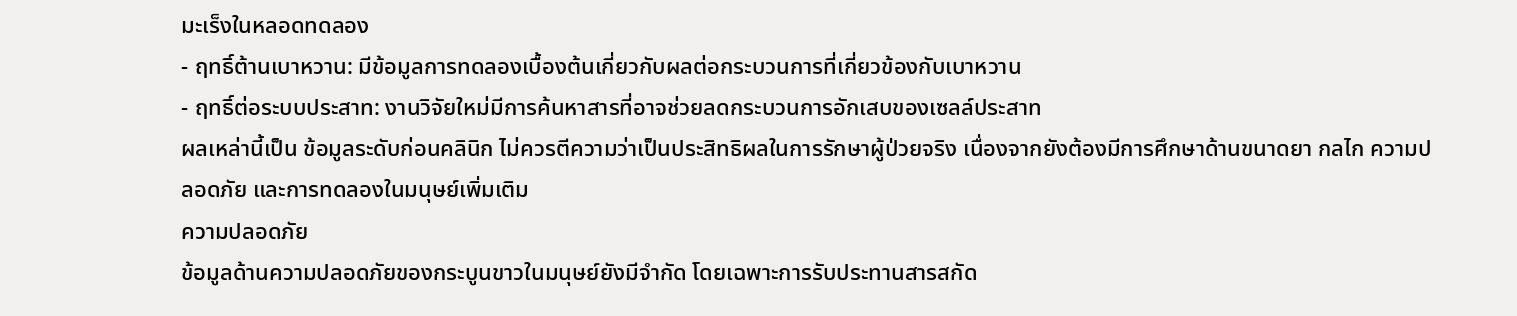มะเร็งในหลอดทดลอง
- ฤทธิ์ต้านเบาหวาน: มีข้อมูลการทดลองเบื้องต้นเกี่ยวกับผลต่อกระบวนการที่เกี่ยวข้องกับเบาหวาน
- ฤทธิ์ต่อระบบประสาท: งานวิจัยใหม่มีการค้นหาสารที่อาจช่วยลดกระบวนการอักเสบของเซลล์ประสาท
ผลเหล่านี้เป็น ข้อมูลระดับก่อนคลินิก ไม่ควรตีความว่าเป็นประสิทธิผลในการรักษาผู้ป่วยจริง เนื่องจากยังต้องมีการศึกษาด้านขนาดยา กลไก ความปลอดภัย และการทดลองในมนุษย์เพิ่มเติม
ความปลอดภัย
ข้อมูลด้านความปลอดภัยของกระบูนขาวในมนุษย์ยังมีจำกัด โดยเฉพาะการรับประทานสารสกัด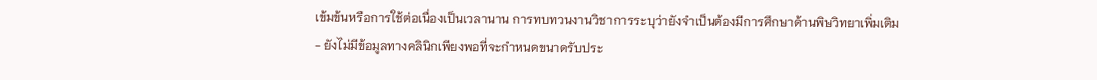เข้มข้นหรือการใช้ต่อเนื่องเป็นเวลานาน การทบทวนงานวิชาการระบุว่ายังจำเป็นต้องมีการศึกษาด้านพิษวิทยาเพิ่มเติม
- ยังไม่มีข้อมูลทางคลินิกเพียงพอที่จะกำหนดขนาดรับประ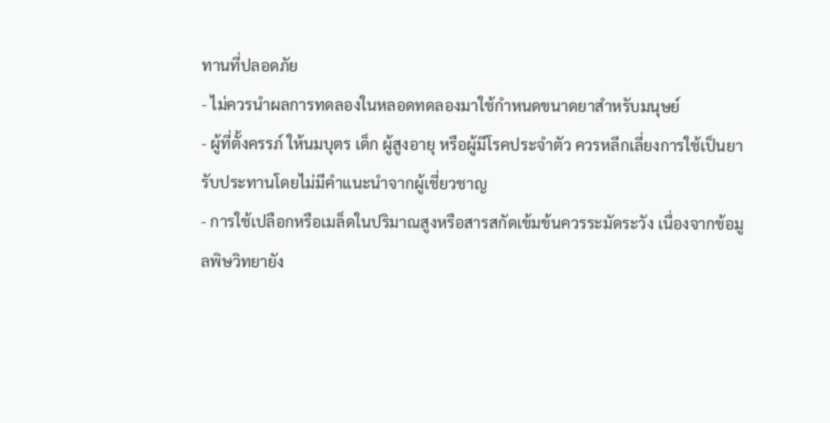ทานที่ปลอดภัย
- ไม่ควรนำผลการทดลองในหลอดทดลองมาใช้กำหนดขนาดยาสำหรับมนุษย์
- ผู้ที่ตั้งครรภ์ ให้นมบุตร เด็ก ผู้สูงอายุ หรือผู้มีโรคประจำตัว ควรหลีกเลี่ยงการใช้เป็นยารับประทานโดยไม่มีคำแนะนำจากผู้เชี่ยวชาญ
- การใช้เปลือกหรือเมล็ดในปริมาณสูงหรือสารสกัดเข้มข้นควรระมัดระวัง เนื่องจากข้อมูลพิษวิทยายัง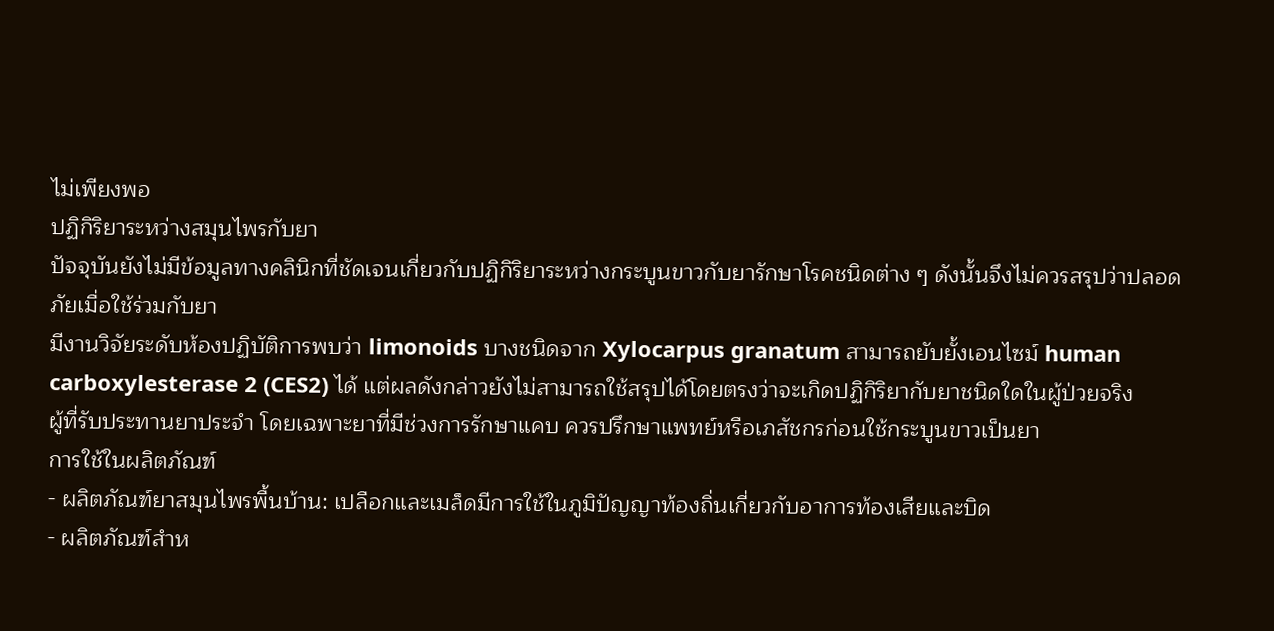ไม่เพียงพอ
ปฏิกิริยาระหว่างสมุนไพรกับยา
ปัจจุบันยังไม่มีข้อมูลทางคลินิกที่ชัดเจนเกี่ยวกับปฏิกิริยาระหว่างกระบูนขาวกับยารักษาโรคชนิดต่าง ๆ ดังนั้นจึงไม่ควรสรุปว่าปลอดภัยเมื่อใช้ร่วมกับยา
มีงานวิจัยระดับห้องปฏิบัติการพบว่า limonoids บางชนิดจาก Xylocarpus granatum สามารถยับยั้งเอนไซม์ human carboxylesterase 2 (CES2) ได้ แต่ผลดังกล่าวยังไม่สามารถใช้สรุปได้โดยตรงว่าจะเกิดปฏิกิริยากับยาชนิดใดในผู้ป่วยจริง
ผู้ที่รับประทานยาประจำ โดยเฉพาะยาที่มีช่วงการรักษาแคบ ควรปรึกษาแพทย์หรือเภสัชกรก่อนใช้กระบูนขาวเป็นยา
การใช้ในผลิตภัณฑ์
- ผลิตภัณฑ์ยาสมุนไพรพื้นบ้าน: เปลือกและเมล็ดมีการใช้ในภูมิปัญญาท้องถิ่นเกี่ยวกับอาการท้องเสียและบิด
- ผลิตภัณฑ์สำห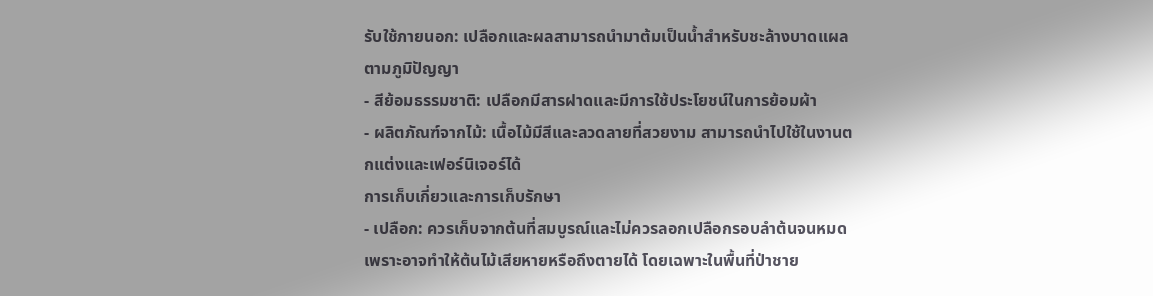รับใช้ภายนอก: เปลือกและผลสามารถนำมาต้มเป็นน้ำสำหรับชะล้างบาดแผลตามภูมิปัญญา
- สีย้อมธรรมชาติ: เปลือกมีสารฝาดและมีการใช้ประโยชน์ในการย้อมผ้า
- ผลิตภัณฑ์จากไม้: เนื้อไม้มีสีและลวดลายที่สวยงาม สามารถนำไปใช้ในงานตกแต่งและเฟอร์นิเจอร์ได้
การเก็บเกี่ยวและการเก็บรักษา
- เปลือก: ควรเก็บจากต้นที่สมบูรณ์และไม่ควรลอกเปลือกรอบลำต้นจนหมด เพราะอาจทำให้ต้นไม้เสียหายหรือถึงตายได้ โดยเฉพาะในพื้นที่ป่าชาย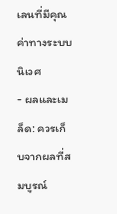เลนที่มีคุณค่าทางระบบนิเวศ
- ผลและเมล็ด: ควรเก็บจากผลที่สมบูรณ์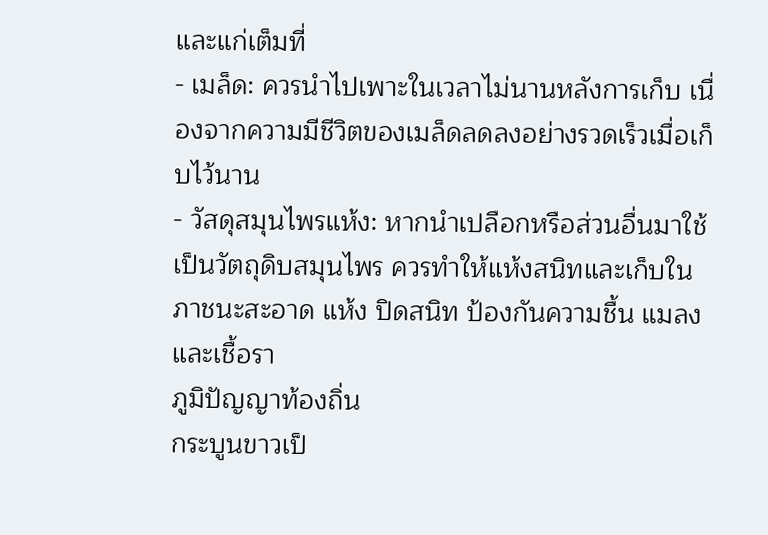และแก่เต็มที่
- เมล็ด: ควรนำไปเพาะในเวลาไม่นานหลังการเก็บ เนื่องจากความมีชีวิตของเมล็ดลดลงอย่างรวดเร็วเมื่อเก็บไว้นาน
- วัสดุสมุนไพรแห้ง: หากนำเปลือกหรือส่วนอื่นมาใช้เป็นวัตถุดิบสมุนไพร ควรทำให้แห้งสนิทและเก็บในภาชนะสะอาด แห้ง ปิดสนิท ป้องกันความชื้น แมลง และเชื้อรา
ภูมิปัญญาท้องถิ่น
กระบูนขาวเป็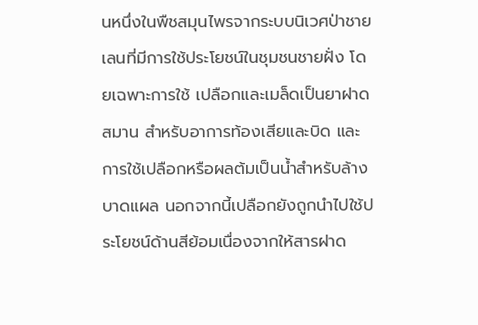นหนึ่งในพืชสมุนไพรจากระบบนิเวศป่าชายเลนที่มีการใช้ประโยชน์ในชุมชนชายฝั่ง โดยเฉพาะการใช้ เปลือกและเมล็ดเป็นยาฝาดสมาน สำหรับอาการท้องเสียและบิด และการใช้เปลือกหรือผลต้มเป็นน้ำสำหรับล้างบาดแผล นอกจากนี้เปลือกยังถูกนำไปใช้ประโยชน์ด้านสีย้อมเนื่องจากให้สารฝาด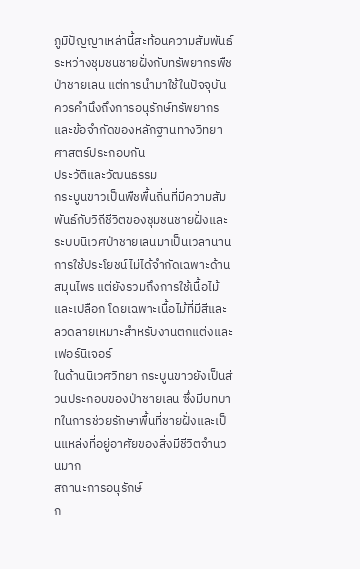ภูมิปัญญาเหล่านี้สะท้อนความสัมพันธ์ระหว่างชุมชนชายฝั่งกับทรัพยากรพืชป่าชายเลน แต่การนำมาใช้ในปัจจุบันควรคำนึงถึงการอนุรักษ์ทรัพยากรและข้อจำกัดของหลักฐานทางวิทยาศาสตร์ประกอบกัน
ประวัติและวัฒนธรรม
กระบูนขาวเป็นพืชพื้นถิ่นที่มีความสัมพันธ์กับวิถีชีวิตของชุมชนชายฝั่งและระบบนิเวศป่าชายเลนมาเป็นเวลานาน การใช้ประโยชน์ไม่ได้จำกัดเฉพาะด้านสมุนไพร แต่ยังรวมถึงการใช้เนื้อไม้และเปลือก โดยเฉพาะเนื้อไม้ที่มีสีและลวดลายเหมาะสำหรับงานตกแต่งและเฟอร์นิเจอร์
ในด้านนิเวศวิทยา กระบูนขาวยังเป็นส่วนประกอบของป่าชายเลน ซึ่งมีบทบาทในการช่วยรักษาพื้นที่ชายฝั่งและเป็นแหล่งที่อยู่อาศัยของสิ่งมีชีวิตจำนวนมาก
สถานะการอนุรักษ์
ก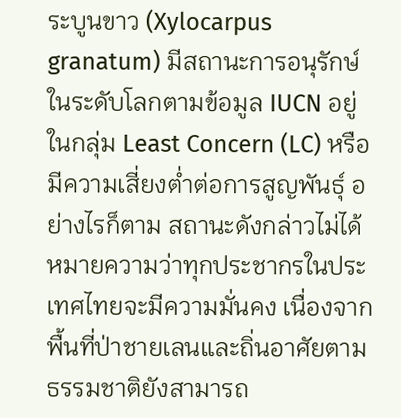ระบูนขาว (Xylocarpus granatum) มีสถานะการอนุรักษ์ในระดับโลกตามข้อมูล IUCN อยู่ในกลุ่ม Least Concern (LC) หรือมีความเสี่ยงต่ำต่อการสูญพันธุ์ อย่างไรก็ตาม สถานะดังกล่าวไม่ได้หมายความว่าทุกประชากรในประเทศไทยจะมีความมั่นคง เนื่องจากพื้นที่ป่าชายเลนและถิ่นอาศัยตามธรรมชาติยังสามารถ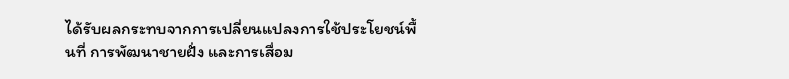ได้รับผลกระทบจากการเปลี่ยนแปลงการใช้ประโยชน์พื้นที่ การพัฒนาชายฝั่ง และการเสื่อม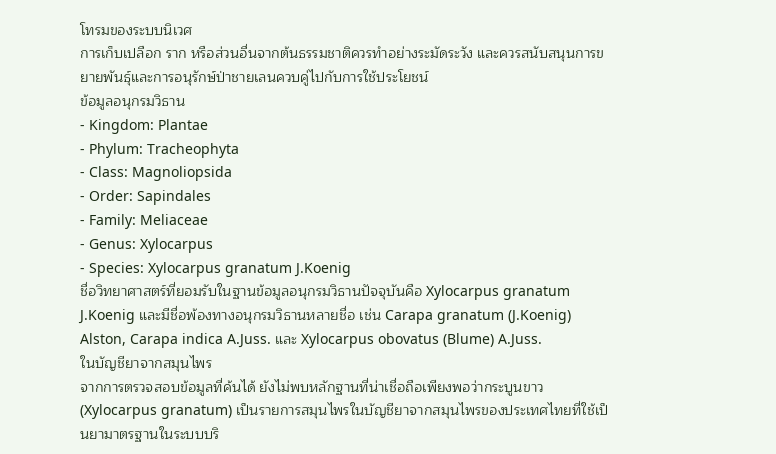โทรมของระบบนิเวศ
การเก็บเปลือก ราก หรือส่วนอื่นจากต้นธรรมชาติควรทำอย่างระมัดระวัง และควรสนับสนุนการขยายพันธุ์และการอนุรักษ์ป่าชายเลนควบคู่ไปกับการใช้ประโยชน์
ข้อมูลอนุกรมวิธาน
- Kingdom: Plantae
- Phylum: Tracheophyta
- Class: Magnoliopsida
- Order: Sapindales
- Family: Meliaceae
- Genus: Xylocarpus
- Species: Xylocarpus granatum J.Koenig
ชื่อวิทยาศาสตร์ที่ยอมรับในฐานข้อมูลอนุกรมวิธานปัจจุบันคือ Xylocarpus granatum J.Koenig และมีชื่อพ้องทางอนุกรมวิธานหลายชื่อ เช่น Carapa granatum (J.Koenig) Alston, Carapa indica A.Juss. และ Xylocarpus obovatus (Blume) A.Juss.
ในบัญชียาจากสมุนไพร
จากการตรวจสอบข้อมูลที่ค้นได้ ยังไม่พบหลักฐานที่น่าเชื่อถือเพียงพอว่ากระบูนขาว (Xylocarpus granatum) เป็นรายการสมุนไพรในบัญชียาจากสมุนไพรของประเทศไทยที่ใช้เป็นยามาตรฐานในระบบบริ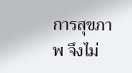การสุขภาพ จึงไม่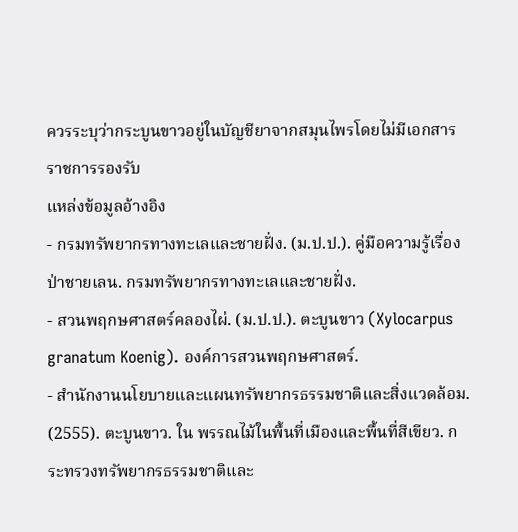ควรระบุว่ากระบูนขาวอยู่ในบัญชียาจากสมุนไพรโดยไม่มีเอกสารราชการรองรับ
แหล่งข้อมูลอ้างอิง
- กรมทรัพยากรทางทะเลและชายฝั่ง. (ม.ป.ป.). คู่มือความรู้เรื่องป่าชายเลน. กรมทรัพยากรทางทะเลและชายฝั่ง.
- สวนพฤกษศาสตร์คลองไผ่. (ม.ป.ป.). ตะบูนขาว (Xylocarpus granatum Koenig). องค์การสวนพฤกษศาสตร์.
- สำนักงานนโยบายและแผนทรัพยากรธรรมชาติและสิ่งแวดล้อม. (2555). ตะบูนขาว. ใน พรรณไม้ในพื้นที่เมืองและพื้นที่สีเขียว. กระทรวงทรัพยากรธรรมชาติและ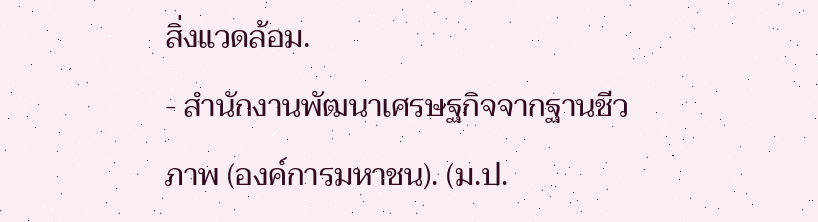สิ่งแวดล้อม.
- สำนักงานพัฒนาเศรษฐกิจจากฐานชีวภาพ (องค์การมหาชน). (ม.ป.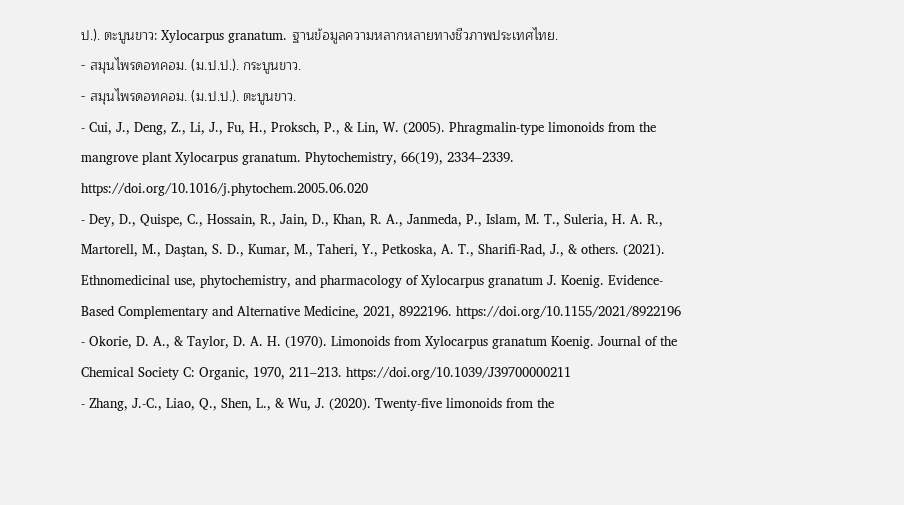ป.). ตะบูนขาว: Xylocarpus granatum. ฐานข้อมูลความหลากหลายทางชีวภาพประเทศไทย.
- สมุนไพรดอทคอม. (ม.ป.ป.). กระบูนขาว.
- สมุนไพรดอทคอม. (ม.ป.ป.). ตะบูนขาว.
- Cui, J., Deng, Z., Li, J., Fu, H., Proksch, P., & Lin, W. (2005). Phragmalin-type limonoids from the mangrove plant Xylocarpus granatum. Phytochemistry, 66(19), 2334–2339. https://doi.org/10.1016/j.phytochem.2005.06.020
- Dey, D., Quispe, C., Hossain, R., Jain, D., Khan, R. A., Janmeda, P., Islam, M. T., Suleria, H. A. R., Martorell, M., Daştan, S. D., Kumar, M., Taheri, Y., Petkoska, A. T., Sharifi-Rad, J., & others. (2021). Ethnomedicinal use, phytochemistry, and pharmacology of Xylocarpus granatum J. Koenig. Evidence-Based Complementary and Alternative Medicine, 2021, 8922196. https://doi.org/10.1155/2021/8922196
- Okorie, D. A., & Taylor, D. A. H. (1970). Limonoids from Xylocarpus granatum Koenig. Journal of the Chemical Society C: Organic, 1970, 211–213. https://doi.org/10.1039/J39700000211
- Zhang, J.-C., Liao, Q., Shen, L., & Wu, J. (2020). Twenty-five limonoids from the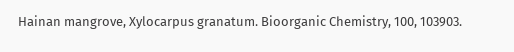Hainan mangrove, Xylocarpus granatum. Bioorganic Chemistry, 100, 103903.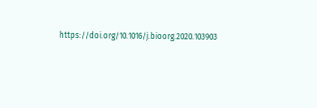https://doi.org/10.1016/j.bioorg.2020.103903